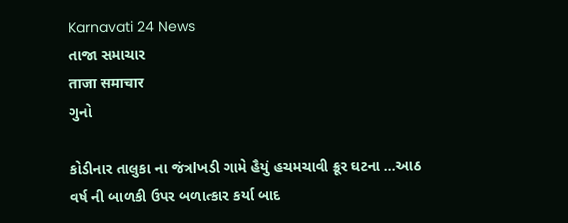Karnavati 24 News
તાજા સમાચાર
ताजा समाचार
ગુનો

કોડીનાર તાલુકા ના જંત્રlખડી ગામે હૈયું હચમચાવી ક્રૂર ઘટના …આઠ વર્ષ ની બાળકી ઉપર બળાત્કાર કર્યા બાદ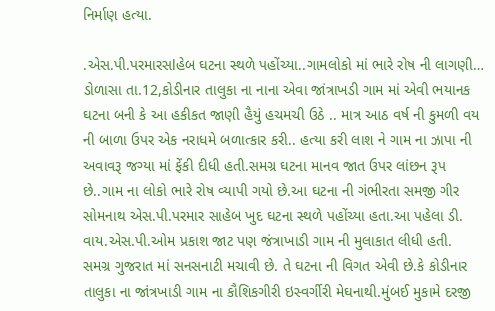નિર્માણ હત્યા.

.એસ.પી.પરમારસlહેબ ઘટના સ્થળે પહોંચ્યા..ગામલોકો માં ભારે રોષ ની લાગણી…
ડોળાસા તા.12,કોડીનાર તાલુકા ના નાના એવા જાંત્રાખડી ગામ માં એવી ભયાનક ઘટના બની કે આ હકીકત જાણી હૈયું હચમચી ઉઠે .. માત્ર આઠ વર્ષ ની કુમળી વય ની બાળા ઉપર એક નરાધમે બળાત્કાર કરી.. હત્યા કરી લાશ ને ગામ ના ઝાપા ની અવાવરૂ જગ્યા માં ફેંકી દીધી હતી.સમગ્ર ઘટના માનવ જાત ઉપર લાંછન રૂપ છે..ગામ ના લોકો ભારે રોષ વ્યાપી ગયો છે.આ ઘટના ની ગંભીરતા સમજી ગીર સોમનાથ એસ.પી.પરમાર સાહેબ ખુદ ઘટના સ્થળે પહોંચ્યા હતા.આ પહેલા ડી. વાય.એસ.પી.ઓમ પ્રકાશ જાટ પણ જંત્રાખાડી ગામ ની મુલાકાત લીધી હતી.
સમગ્ર ગુજરાત માં સનસનાટી મચાવી છે. તે ઘટના ની વિગત એવી છે.કે કોડીનાર તાલુકા ના જાંત્રખાડી ગામ ના કૌશિકગીરી ઇસ્વર્ગીરી મેઘનાથી.મુંબઈ મુકામે દરજી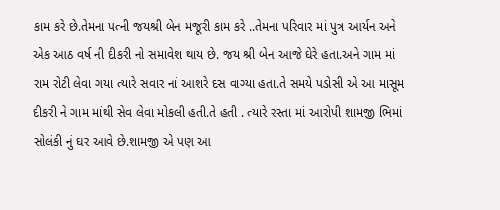કામ કરે છે.તેમના પત્ની જયશ્રી બેન મજૂરી કામ કરે ..તેમના પરિવાર માં પુત્ર આર્યન અને એક આઠ વર્ષ ની દીકરી નો સમાવેશ થાય છે. જય શ્રી બેન આજે ઘેરે હતા.અને ગામ માં રામ રોટી લેવા ગયા ત્યારે સવાર નાં આશરે દસ વાગ્યા હતા.તે સમયે પડોસી એ આ માસૂમ દીકરી ને ગામ માંથી સેવ લેવા મોકલી હતી.તે હતી . ત્યારે રસ્તા માં આરોપી શામજી ભિમાં સોલંકી નું ઘર આવે છે.શામજી એ પણ આ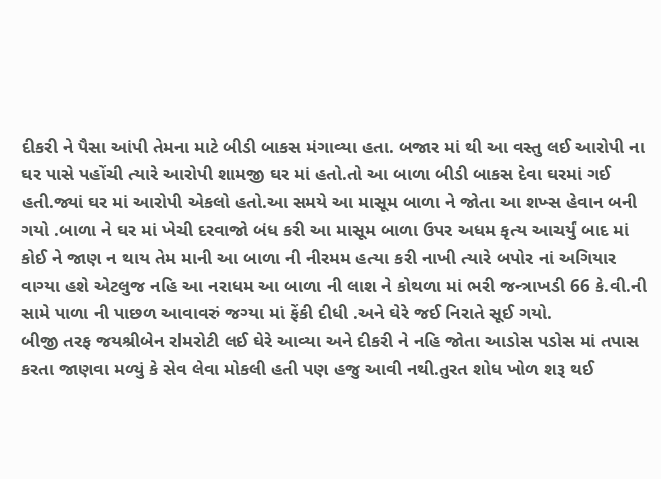દીકરી ને પૈસા આંપી તેમના માટે બીડી બાકસ મંગાવ્યા હતા. બજાર માં થી આ વસ્તુ લઈ આરોપી ના ઘર પાસે પહોંચી ત્યારે આરોપી શામજી ઘર માં હતો.તો આ બાળા બીડી બાકસ દેવા ઘરમાં ગઈ હતી.જ્યાં ઘર માં આરોપી એકલો હતો.આ સમયે આ માસૂમ બાળા ને જોતા આ શખ્સ હેવાન બની ગયો .બાળા ને ઘર માં ખેચી દરવાજો બંધ કરી આ માસૂમ બાળા ઉપર અધમ કૃત્ય આચર્યું બાદ માં કોઈ ને જાણ ન થાય તેમ માની આ બાળા ની નીરમમ હત્યા કરી નાખી ત્યારે બપોર નાં અગિયાર વાગ્યા હશે એટલુજ નહિ આ નરાધમ આ બાળા ની લાશ ને કોથળા માં ભરી જન્ત્રાખડી 66 કે.વી.ની સામે પાળા ની પાછળ આવાવરું જગ્યા માં ફેંકી દીધી .અને ઘેરે જઈ નિરાતે સૂઈ ગયો.
બીજી તરફ જયશ્રીબેન રlમરોટી લઈ ઘેરે આવ્યા અને દીકરી ને નહિ જોતા આડોસ પડોસ માં તપાસ કરતા જાણવા મળ્યું કે સેવ લેવા મોકલી હતી પણ હજુ આવી નથી.તુરત શોધ ખોળ શરૂ થઈ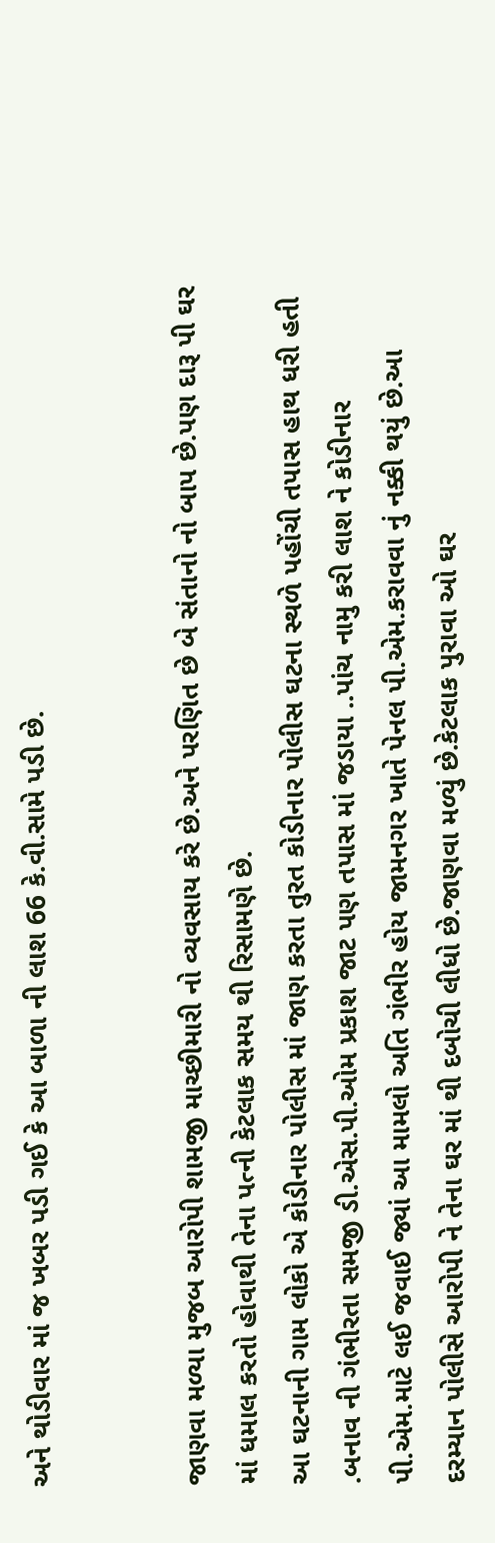અને થોડીવાર માં જ ખબર પડી ગઈ કે આ બાળા ની લાશ 66 કે.વી.સામે પડી છે.


જાણવા મળ્યા મુજબ આરોપી શામજી માચ્છીમારી નો વ્યવસાય કરે છે.અને પરણિત છે બે સંતાનો નો બાપ છે.પણ દારૂ પી ઘર માં ધમાલ કરતો હોવાથી તેના પત્ની કેટલાક સમય થી રિસામણે છે.
આ ઘટનાની ગામ લોકો એ કોડીનાર પોલીસ માં જાણ કરતા તુરત કોડીનાર પોલીસ ઘટના સ્થળે પહોંચી તપાસ હાથ ધરી હતી .બનાવ ની ગંભીરતા સમજી ડી.એસ.પી.ઓમ પ્રકાશ જાટ પણ તપાસ માં જડાયા ..પાંચ નામુ કરી લાશ ને કોડીનાર પી.એમ.માટે લઈ જવાઈ જ્યાં આ મામલો અતિ ગંભીર હોય જામનગર ખાતે પેનલ પી.એમ.કરાવવા નું નક્કી થયું છે.આ દરમ્યાન પોલીસે આરોપી ને તેના ઘર માં થી દબોચી લીધો છે.જાણવા મળ્યું છે.કેટલાક પુરાવા ઓ ઘર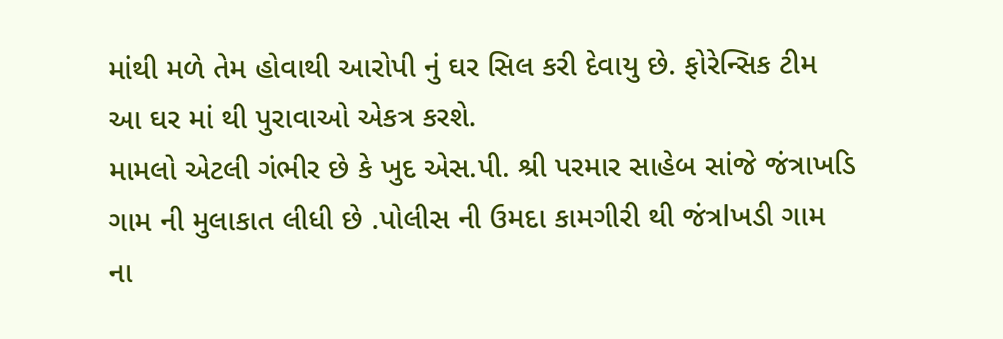માંથી મળે તેમ હોવાથી આરોપી નું ઘર સિલ કરી દેવાયુ છે. ફોરેન્સિક ટીમ આ ઘર માં થી પુરાવાઓ એકત્ર કરશે.
મામલો એટલી ગંભીર છે કે ખુદ એસ.પી. શ્રી પરમાર સાહેબ સાંજે જંત્રાખડિ ગામ ની મુલાકાત લીધી છે .પોલીસ ની ઉમદા કામગીરી થી જંત્રlખડી ગામ ના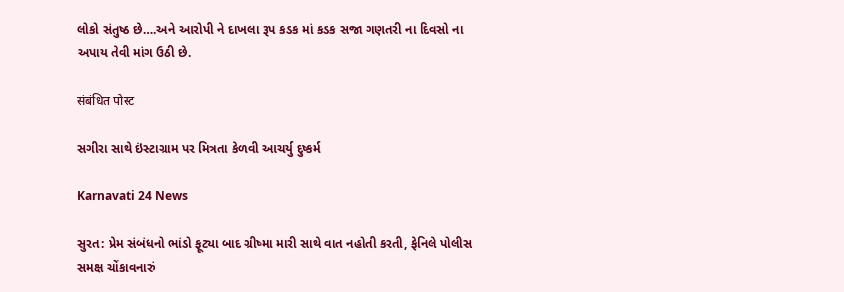લોકો સંતુષ્ઠ છે….અને આરોપી ને દાખલા રૂપ કડક માં કડક સજા ગણતરી ના દિવસો ના અપાય તેવી માંગ ઉઠી છે.

संबंधित पोस्ट

સગીરા સાથે ઇંસ્ટાગ્રામ પર મિત્રતા કેળવી આચર્યુ દુષ્કર્મ

Karnavati 24 News

સુરત: પ્રેમ સંબંધનો ભાંડો ફૂટ્યા બાદ ગ્રીષ્મા મારી સાથે વાત નહોતી કરતી, ફેનિલે પોલીસ સમક્ષ ચોંકાવનારું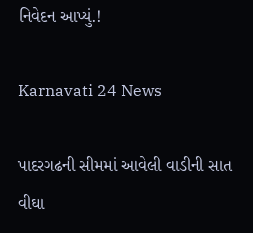નિવેદન આપ્યું.!

Karnavati 24 News

પાદરગઢની સીમમાં આવેલી વાડીની સાત વીઘા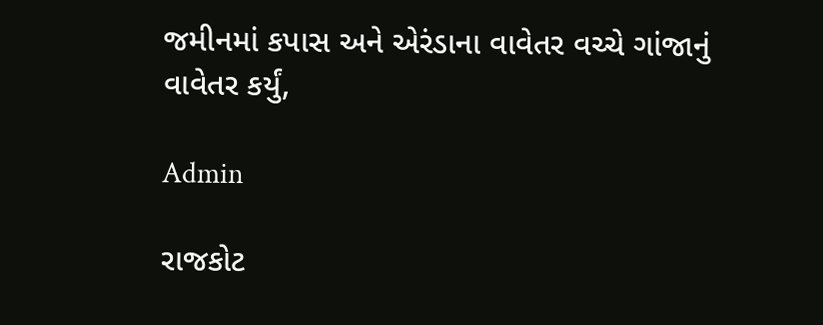જમીનમાં કપાસ અને એરંડાના વાવેતર વચ્ચે ગાંજાનું વાવેતર કર્યું,

Admin

રાજકોટ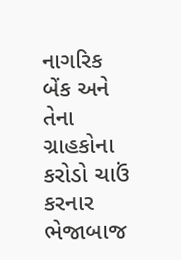નાગરિક બેંક અને તેના ગ્રાહકોના કરોડો ચાઉં કરનાર ભેજાબાજ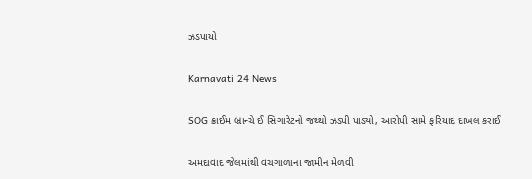ઝડપાયો

Karnavati 24 News

SOG ક્રાઈમ બ્રાન્ચે ઈ સિગારેટનો જથ્થો ઝડપી પાડ્યો, આરોપી સામે ફરિયાદ દાખલ કરાઈ

અમદાવાદ જેલમાંથી વચગાળાના જામીન મેળવી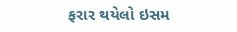ફરાર થયેલો ઇસમ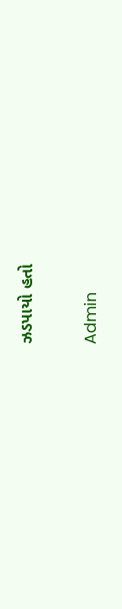ઝડપાયો હતો

Admin